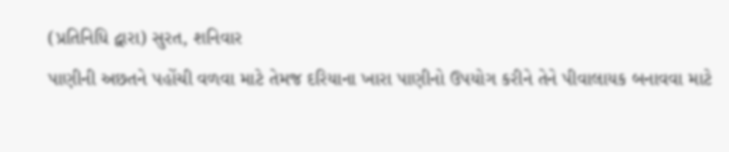(પ્રતિનિધિ દ્વારા) સુરત, શનિવાર
પાણીની અછતને પહોંચી વળવા માટે તેમજ દરિયાના ખારા પાણીનો ઉપયોગ કરીને તેને પીવાલાયક બનાવવા માટે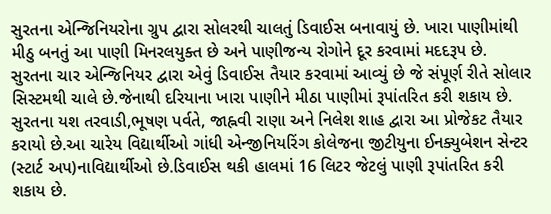સુરતના એન્જિનિયરોના ગ્રુપ દ્વારા સોલરથી ચાલતું ડિવાઈસ બનાવાયું છે. ખારા પાણીમાંથી મીઠુ બનતું આ પાણી મિનરલયુક્ત છે અને પાણીજન્ય રોગોને દૂર કરવામાં મદદરૂપ છે.
સુરતના ચાર એન્જિનિયર દ્વારા એવું ડિવાઈસ તૈયાર કરવામાં આવ્યું છે જે સંપૂર્ણ રીતે સોલાર સિસ્ટમથી ચાલે છે.જેનાથી દરિયાના ખારા પાણીને મીઠા પાણીમાં રૂપાંતરિત કરી શકાય છે. સુરતના યશ તરવાડી,ભૂષણ પર્વતે, જાહ્નવી રાણા અને નિલેશ શાહ દ્વારા આ પ્રોજેકટ તૈયાર કરાયો છે.આ ચારેય વિદ્યાર્થીઓ ગાંધી એન્જીનિયરિંગ કોલેજના જીટીયુના ઈનક્યુબેશન સેન્ટર (સ્ટાર્ટ અપ)નાવિદ્યાર્થીઓ છે.ડિવાઈસ થકી હાલમાં 16 લિટર જેટલું પાણી રૂપાંતરિત કરી શકાય છે.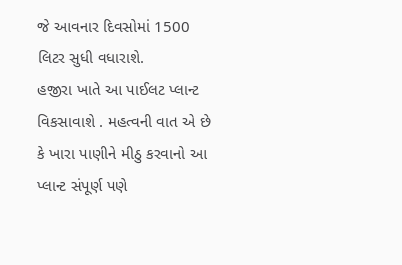જે આવનાર દિવસોમાં 1500 લિટર સુધી વધારાશે.
હજીરા ખાતે આ પાઈલટ પ્લાન્ટ વિકસાવાશે . મહત્વની વાત એ છે કે ખારા પાણીને મીઠુ કરવાનો આ પ્લાન્ટ સંપૂર્ણ પણે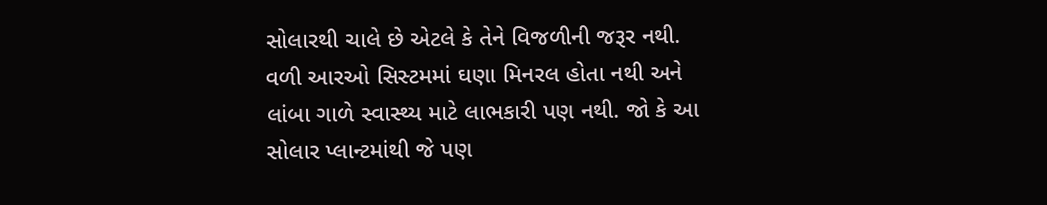સોલારથી ચાલે છે એટલે કે તેને વિજળીની જરૂર નથી. વળી આરઓ સિસ્ટમમાં ઘણા મિનરલ હોતા નથી અને લાંબા ગાળે સ્વાસ્થ્ય માટે લાભકારી પણ નથી. જો કે આ સોલાર પ્લાન્ટમાંથી જે પણ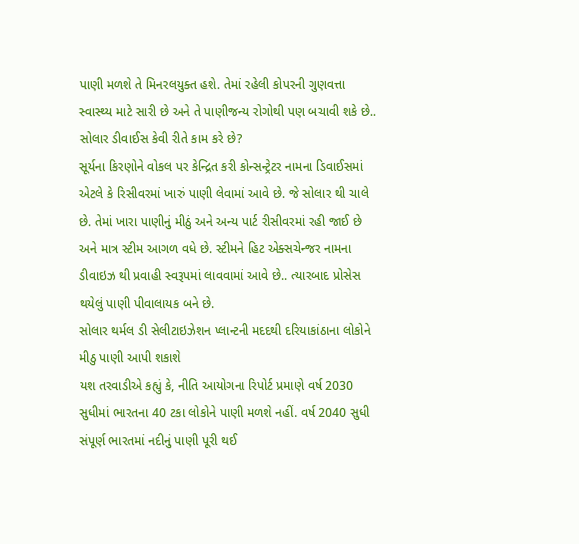પાણી મળશે તે મિનરલયુક્ત હશે. તેમાં રહેલી કોપરની ગુણવત્તા સ્વાસ્થ્ય માટે સારી છે અને તે પાણીજન્ય રોગોથી પણ બચાવી શકે છે..
સોલાર ડીવાઈસ કેવી રીતે કામ કરે છે?
સૂર્યના કિરણોને વોકલ પર કેન્દ્રિત કરી કોન્સન્ટ્રેટર નામના ડિવાઈસમાં એટલે કે રિસીવરમાં ખારું પાણી લેવામાં આવે છે. જે સોલાર થી ચાલે છે. તેમાં ખારા પાણીનું મીઠું અને અન્ય પાર્ટ રીસીવરમાં રહી જાઈ છે અને માત્ર સ્ટીમ આગળ વધે છે. સ્ટીમને હિટ એક્સચેન્જર નામના ડીવાઇઝ થી પ્રવાહી સ્વરૂપમાં લાવવામાં આવે છે.. ત્યારબાદ પ્રોસેસ થયેલું પાણી પીવાલાયક બને છે.
સોલાર થર્મલ ડી સેલીટાઇઝેશન પ્લાન્ટની મદદથી દરિયાકાંઠાના લોકોને મીઠુ પાણી આપી શકાશે
યશ તરવાડીએ કહ્યું કે, નીતિ આયોગના રિપોર્ટ પ્રમાણે વર્ષ 2030 સુધીમાં ભારતના 40 ટકા લોકોને પાણી મળશે નહીં. વર્ષ 2040 સુધી સંપૂર્ણ ભારતમાં નદીનું પાણી પૂરી થઈ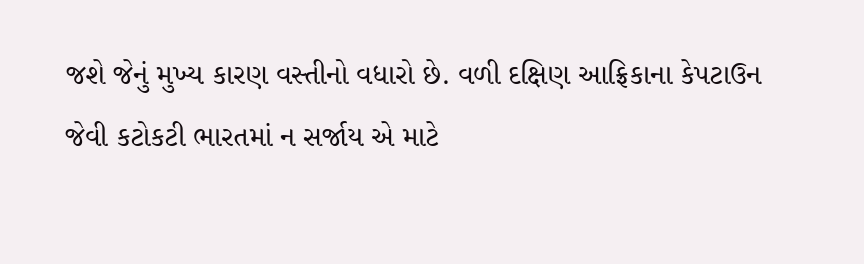જશે જેનું મુખ્ય કારણ વસ્તીનો વધારો છે. વળી દક્ષિણ આફ્રિકાના કેપટાઉન જેવી કટોકટી ભારતમાં ન સર્જાય એ માટે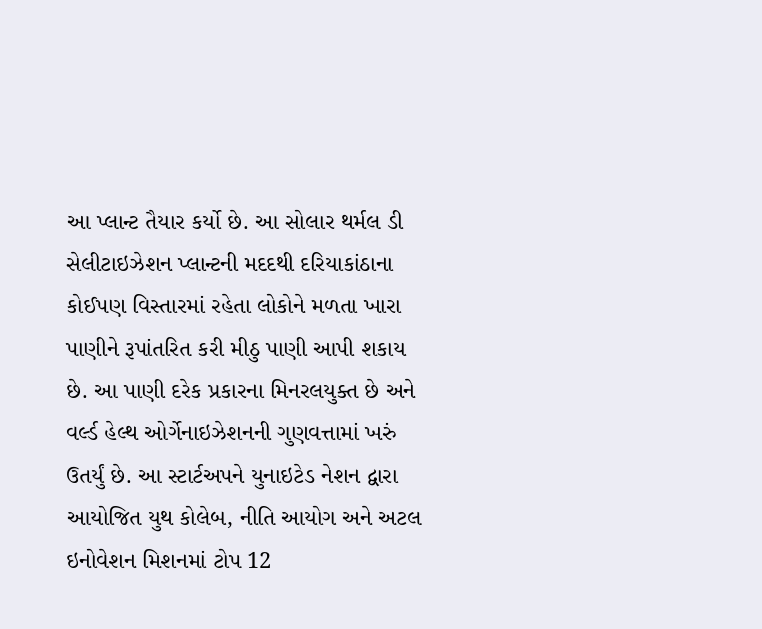આ પ્લાન્ટ તૈયાર કર્યો છે. આ સોલાર થર્મલ ડી સેલીટાઇઝેશન પ્લાન્ટની મદદથી દરિયાકાંઠાના કોઈપણ વિસ્તારમાં રહેતા લોકોને મળતા ખારા પાણીને રૂપાંતરિત કરી મીઠુ પાણી આપી શકાય છે. આ પાણી દરેક પ્રકારના મિનરલયુક્ત છે અને વર્લ્ડ હેલ્થ ઓર્ગેનાઇઝેશનની ગુણવત્તામાં ખરું ઉતર્યું છે. આ સ્ટાર્ટઅપને યુનાઇટેડ નેશન દ્વારા આયોજિત યુથ કોલેબ, નીતિ આયોગ અને અટલ ઇનોવેશન મિશનમાં ટોપ 12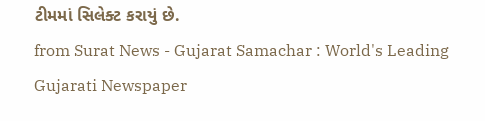ટીમમાં સિલેક્ટ કરાયું છે.
from Surat News - Gujarat Samachar : World's Leading Gujarati Newspaper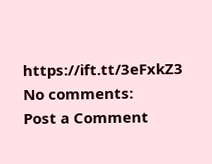https://ift.tt/3eFxkZ3
No comments:
Post a Comment